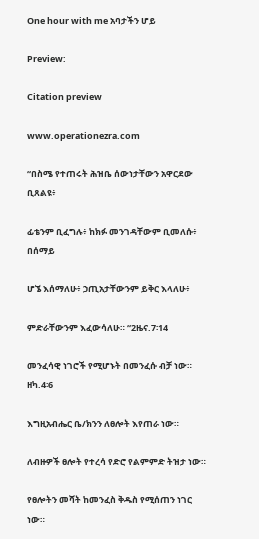One hour with me አባታችን ሆይ

Preview:

Citation preview

www.operationezra.com

“በስሜ የተጠሩት ሕዝቤ ሰውነታቸውን አዋርደው ቢጸልዩ፥

ፊቴንም ቢፈግሉ፥ ከክፉ መንገዳቸውም ቢመለሱ፥ በሰማይ

ሆኜ እሰማለሁ፥ ኃጢአታቸውንም ይቅር እላለሁ፥

ምድራቸውንም እፈውሳለሁ። “2ዜና.7፡14

መንፈሳዊ ነገሮች የሚሆኑት በመንፈሱ ብቻ ነው። ዘካ.4፡6

እግዚአብሔር ቤ/ክንን ለፀሎት እየጠራ ነው።

ለብዙዎች ፀሎት የተረሳ የድሮ የልምምድ ትዝታ ነው።

የፀሎትን መሻት ከመንፈስ ቅዱስ የሚሰጠን ነገር ነው።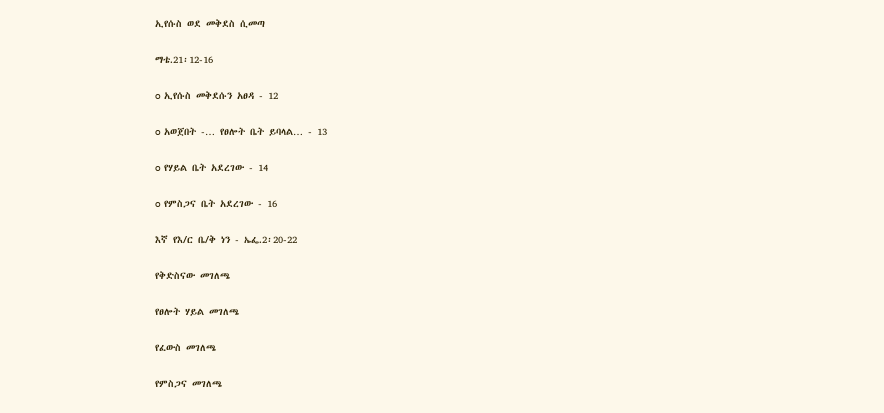ኢየሱስ ወደ መቅደስ ሲመጣ

ማቴ.21፡12-16

o ኢየሱስ መቅደሱን አፀዳ - 12

o አወጀበት -… የፀሎት ቤት ይባላል… - 13

o የሃይል ቤት አደረገው - 14

o የምስጋና ቤት አደረገው - 16

እኛ የእ/ር ቤ/ቅ ነን - ኤፌ.2፡20-22

የቅድስናው መገለጫ

የፀሎት ሃይል መገለጫ

የፈውስ መገለጫ

የምስጋና መገለጫ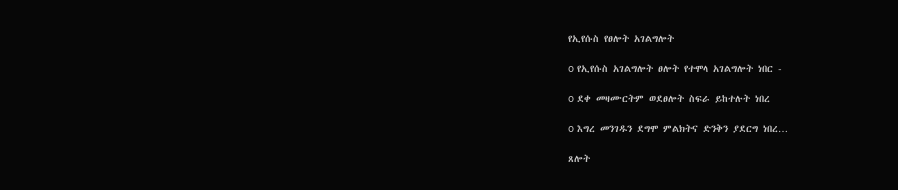የኢየሱስ የፀሎት አገልግሎት

o የኢየሱስ አገልግሎት ፀሎት የተሞላ አገልግሎት ነበር -

o ደቀ መዛሙርትም ወደፀሎት ስፍራ ይከተሉት ነበረ

o እግረ መንገዱን ደግሞ ምልክትና ድንቅን ያደርግ ነበረ…

ጸሎት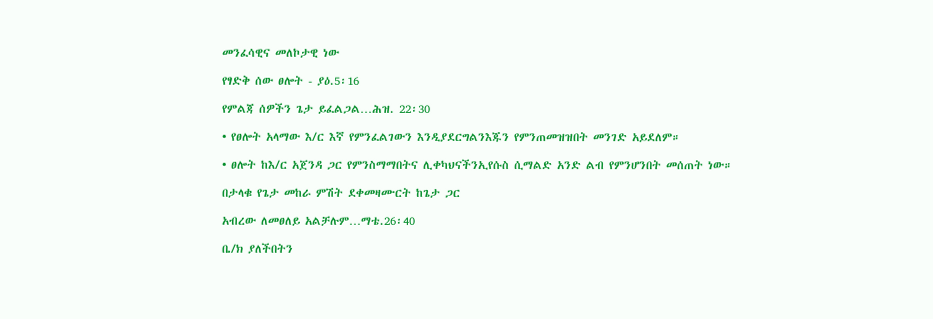መንፈሳዊና መለኮታዊ ነው

የፃድቅ ሰው ፀሎት - ያዕ.5፡16

የምልጃ ሰዎችን ጌታ ይፈልጋል…ሕዝ. 22፡30

• የፀሎት አላማው እ/ር እኛ የምንፈልገውን እንዲያደርግልንእጁን የምንጠመዝዝበት መንገድ አይደለም።

• ፀሎት ከእ/ር አጀንዳ ጋር የምንስማማበትና ሊቀካህናችንኢየሱስ ሲማልድ አንድ ልብ የምንሆንበት መሰጠት ነው።

በታላቁ የጌታ መከራ ምሽት ደቀመዛሙርት ከጌታ ጋር

አብረው ለመፀለይ አልቻሉም…ማቴ.26፡40

ቤ/ክ ያለችበትን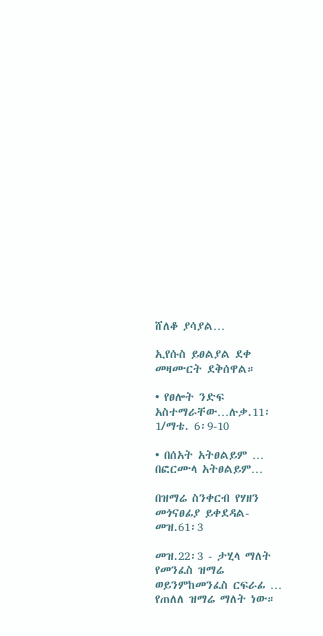ሸለቆ ያሳያል…

ኢየሱስ ይፀልያል ደቀ መዛሙርት ደቅሰዋል።

• የፀሎት ንድፍ አስተማራቸው…ሉቃ.11፡1/ማቴ. 6፡9-10

• በሰአት አትፀልይም … በፎርሙላ አትፀልይም…

በዝማሬ ስንቀርብ የሃዘን መጎናፀፊያ ይቀደዳል- መዝ.61፡3

መዝ.22፡3 - ታሂላ ማለት የመንፈስ ዝማሬ ወይንምከመንፈስ ርፍራፊ … የጠለለ ዝማሬ ማለት ነው።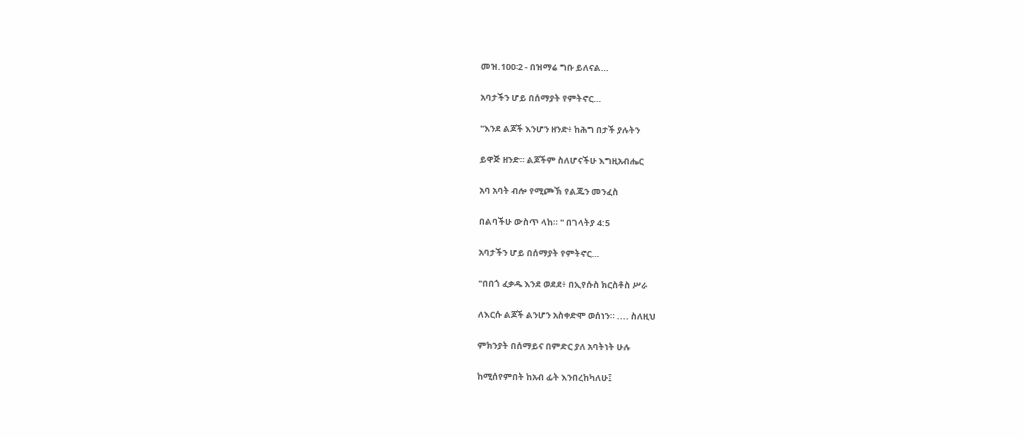መዝ.100፡2 - በዝማሬ ግቡ ይለናል…

አባታችን ሆይ በሰማያት የምትኖር…

"እንደ ልጆች እንሆን ዘንድ፥ ከሕግ በታች ያሉትን

ይዋጅ ዘንድ። ልጆችም ስለሆናችሁ እግዚአብሔር

አባ አባት ብሎ የሚጮኽ የልጁን መንፈስ

በልባችሁ ውስጥ ላከ። " በገላትያ 4:5

አባታችን ሆይ በሰማያት የምትኖር…

"በበጎ ፈቃዱ እንደ ወደደ፥ በኢየሱስ ክርስቶስ ሥራ

ለእርሱ ልጆች ልንሆን አስቀድሞ ወሰነን። .... ስለዚህ

ምክንያት በሰማይና በምድር ያለ አባትነት ሁሉ

ከሚሰየምበት ከአብ ፊት እንበረከካለሁ፤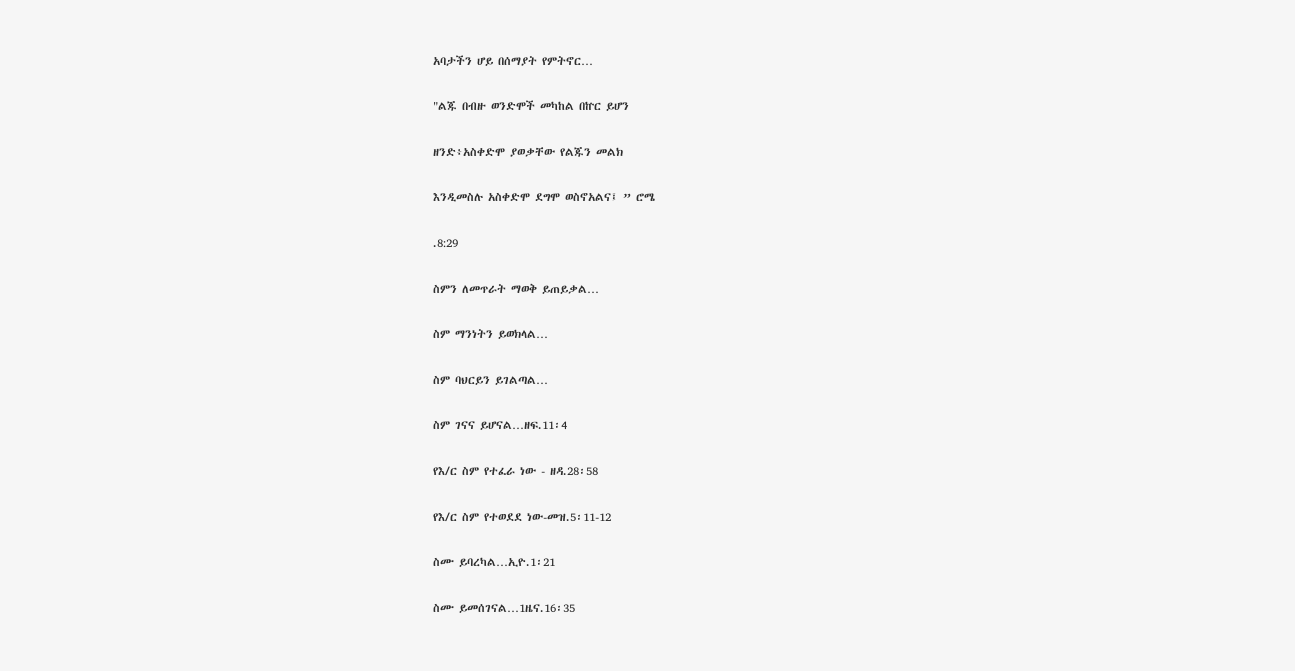አባታችን ሆይ በሰማያት የምትኖር…

"ልጁ በብዙ ወንድሞች መካከል በኵር ይሆን

ዘንድ፥አስቀድሞ ያወቃቸው የልጁን መልክ

እንዲመስሉ አስቀድሞ ደግሞ ወስኖአልና፤ ” ሮሜ

.8:29

ስምን ለመጥራት ማወቅ ይጠይቃል…

ስም ማንነትን ይወክላል…

ስም ባህርይን ይገልጣል…

ስም ገናና ይሆናል…ዘፍ.11፡4

የእ/ር ስም የተፈራ ነው - ዘዳ.28፡58

የእ/ር ስም የተወደደ ነው-መዝ.5፡11-12

ስሙ ይባረካል…ኢዮ.1፡21

ስሙ ይመሰገናል…1ዜና.16፡35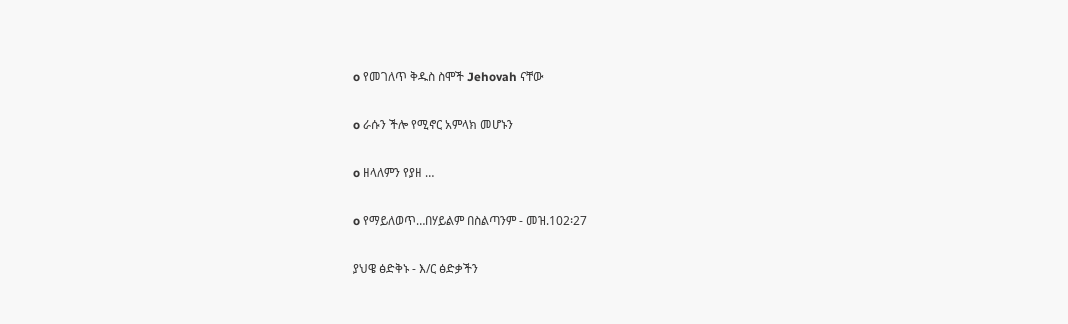o የመገለጥ ቅዱስ ስሞች Jehovah ናቸው

o ራሱን ችሎ የሚኖር አምላክ መሆኑን

o ዘላለምን የያዘ …

o የማይለወጥ…በሃይልም በስልጣንም - መዝ.102፡27

ያህዌ ፅድቅኑ - እ/ር ፅድቃችን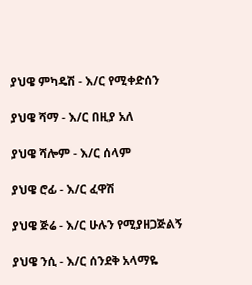ያህዌ ምካዴሽ - እ/ር የሚቀድሰን

ያህዌ ሻማ - እ/ር በዚያ አለ

ያህዌ ሻሎም - እ/ር ሰላም

ያህዌ ሮፊ - እ/ር ፈዋሽ

ያህዌ ጅሬ - እ/ር ሁሉን የሚያዘጋጅልኝ

ያህዌ ንሲ - እ/ር ሰንደቅ አላማዬ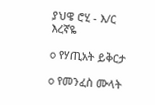ያህዌ ሮሂ - እ/ር እረኛዬ

o የሃጢአት ይቅርታ

o የመንፈስ ሙላት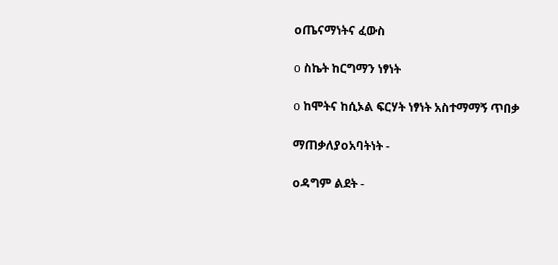oጤናማነትና ፈውስ

o ስኬት ከርግማን ነፃነት

o ከሞትና ከሲኦል ፍርሃት ነፃነት አስተማማኝ ጥበቃ

ማጠቃለያoአባትነት -

oዳግም ልደት -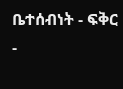ቤተሰብነት - ፍቅር -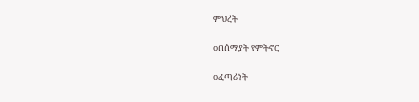ምህረት

oበሰማያት የምትኖር

oፈጣሪነት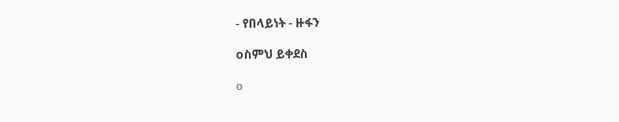- የበላይነት - ዙፋን

oስምህ ይቀደስ

o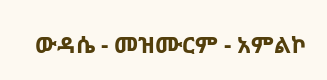ውዳሴ - መዝሙርም - አምልኮ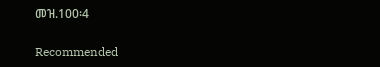መዝ.100፡4

Recommended